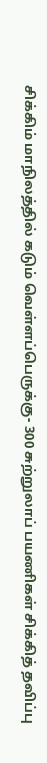சிக்கிம் மாநிலத்தில் கடும் வெள்ளப்பெருக்கு- 300 சுற்றுலாப் பயணிகள் சிக்கித் தவிப்பு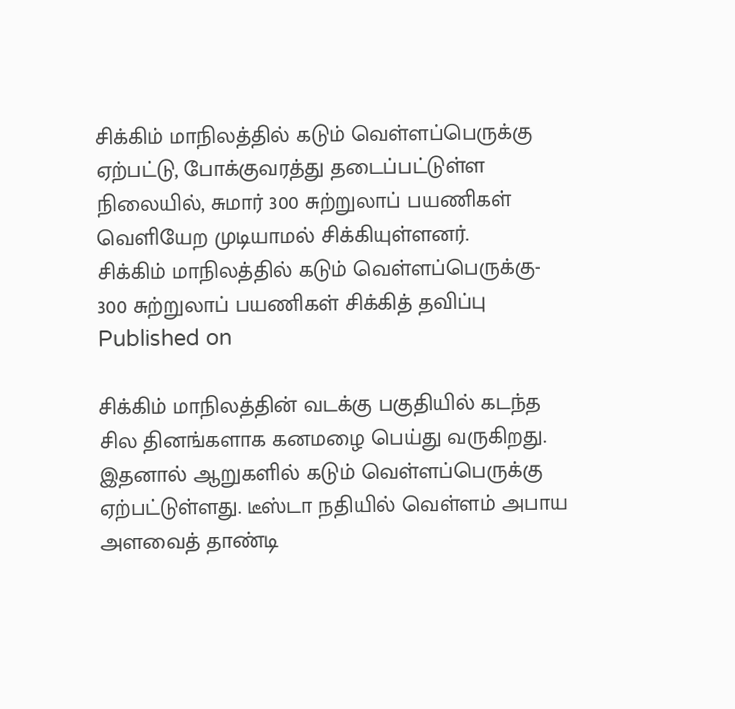சிக்கிம் மாநிலத்தில் கடும் வெள்ளப்பெருக்கு ஏற்பட்டு, போக்குவரத்து தடைப்பட்டுள்ள நிலையில், சுமார் 300 சுற்றுலாப் பயணிகள் வெளியேற முடியாமல் சிக்கியுள்ளனர்.
சிக்கிம் மாநிலத்தில் கடும் வெள்ளப்பெருக்கு- 300 சுற்றுலாப் பயணிகள் சிக்கித் தவிப்பு
Published on

சிக்கிம் மாநிலத்தின் வடக்கு பகுதியில் கடந்த சில தினங்களாக கனமழை பெய்து வருகிறது. இதனால் ஆறுகளில் கடும் வெள்ளப்பெருக்கு ஏற்பட்டுள்ளது. டீஸ்டா நதியில் வெள்ளம் அபாய அளவைத் தாண்டி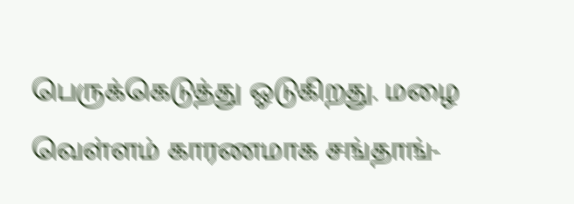பெருக்கெடுத்து ஓடுகிறது. மழை வெள்ளம் காரணமாக சங்தாங்-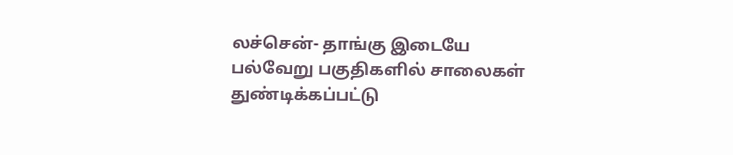லச்சென்- தாங்கு இடையே பல்வேறு பகுதிகளில் சாலைகள் துண்டிக்கப்பட்டு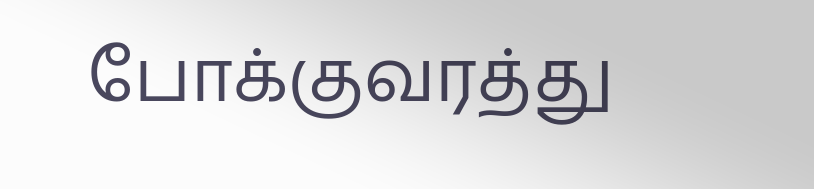போக்குவரத்து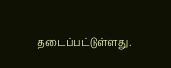தடைப்பட்டுள்ளது.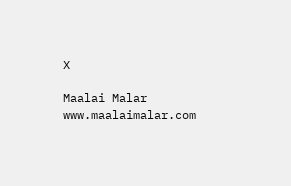X

Maalai Malar
www.maalaimalar.com